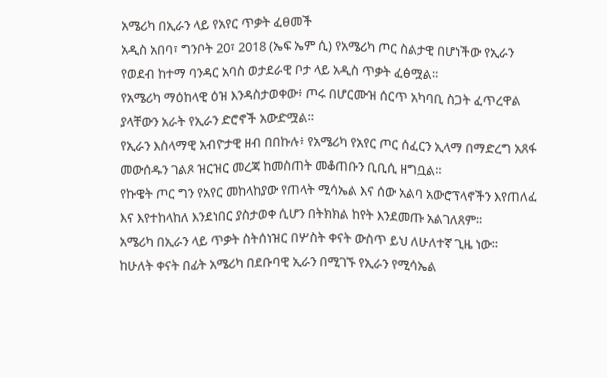አሜሪካ በኢራን ላይ የአየር ጥቃት ፈፀመች
አዲስ አበባ፣ ግንቦት 20፣ 2018 (ኤፍ ኤም ሲ) የአሜሪካ ጦር ስልታዊ በሆነችው የኢራን የወደብ ከተማ ባንዳር አባስ ወታደራዊ ቦታ ላይ አዲስ ጥቃት ፈፅሟል።
የአሜሪካ ማዕከላዊ ዕዝ እንዳስታወቀው፥ ጦሩ በሆርሙዝ ሰርጥ አካባቢ ስጋት ፈጥረዋል ያላቸውን አራት የኢራን ድሮኖች አውድሟል።
የኢራን እስላማዊ አብዮታዊ ዘብ በበኩሉ፥ የአሜሪካ የአየር ጦር ሰፈርን ኢላማ በማድረግ አጸፋ መውሰዱን ገልጾ ዝርዝር መረጃ ከመስጠት መቆጠቡን ቢቢሲ ዘግቧል።
የኩዌት ጦር ግን የአየር መከላከያው የጠላት ሚሳኤል እና ሰው አልባ አውሮፕላኖችን እየጠለፈ እና እየተከላከለ እንደነበር ያስታወቀ ሲሆን በትክክል ከየት እንደመጡ አልገለጸም።
አሜሪካ በኢራን ላይ ጥቃት ስትሰነዝር በሦስት ቀናት ውስጥ ይህ ለሁለተኛ ጊዜ ነው።
ከሁለት ቀናት በፊት አሜሪካ በደቡባዊ ኢራን በሚገኙ የኢራን የሚሳኤል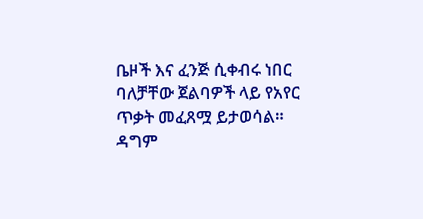ቤዞች እና ፈንጅ ሲቀብሩ ነበር ባለቻቸው ጀልባዎች ላይ የአየር ጥቃት መፈጸሟ ይታወሳል።
ዳግም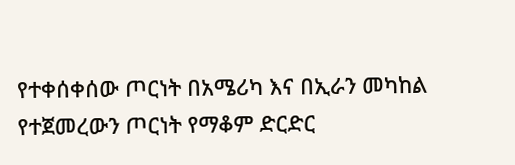የተቀሰቀሰው ጦርነት በአሜሪካ እና በኢራን መካከል የተጀመረውን ጦርነት የማቆም ድርድር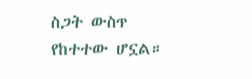ስጋት ውስጥ የከተተው ሆኗል።